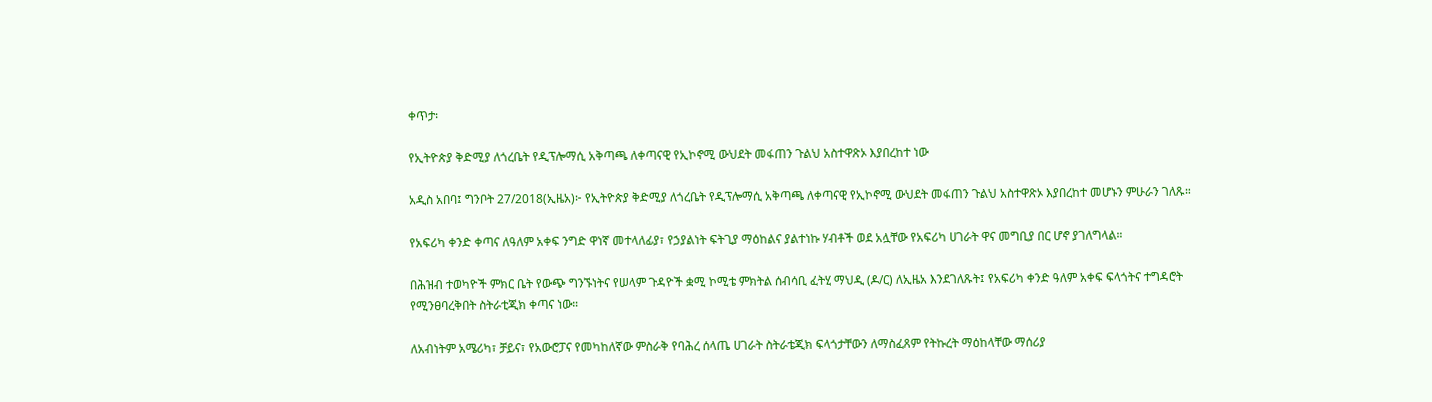ቀጥታ፡

የኢትዮጵያ ቅድሚያ ለጎረቤት የዲፕሎማሲ አቅጣጫ ለቀጣናዊ የኢኮኖሚ ውህደት መፋጠን ጉልህ አስተዋጽኦ እያበረከተ ነው

አዲስ አበባ፤ ግንቦት 27/2018(ኢዜአ)፦ የኢትዮጵያ ቅድሚያ ለጎረቤት የዲፕሎማሲ አቅጣጫ ለቀጣናዊ የኢኮኖሚ ውህደት መፋጠን ጉልህ አስተዋጽኦ እያበረከተ መሆኑን ምሁራን ገለጹ።

የአፍሪካ ቀንድ ቀጣና ለዓለም አቀፍ ንግድ ዋነኛ መተላለፊያ፣ የኃያልነት ፍትጊያ ማዕከልና ያልተነኩ ሃብቶች ወደ አሏቸው የአፍሪካ ሀገራት ዋና መግቢያ በር ሆኖ ያገለግላል።

በሕዝብ ተወካዮች ምክር ቤት የውጭ ግንኙነትና የሠላም ጉዳዮች ቋሚ ኮሚቴ ምክትል ሰብሳቢ ፈትሂ ማህዲ (ዶ/ር) ለኢዜአ እንደገለጹት፤ የአፍሪካ ቀንድ ዓለም አቀፍ ፍላጎትና ተግዳሮት የሚንፀባረቅበት ስትራቲጂክ ቀጣና ነው።

ለአብነትም አሜሪካ፣ ቻይና፣ የአውሮፓና የመካከለኛው ምስራቅ የባሕረ ሰላጤ ሀገራት ስትራቴጂክ ፍላጎታቸውን ለማስፈጸም የትኩረት ማዕከላቸው ማሰሪያ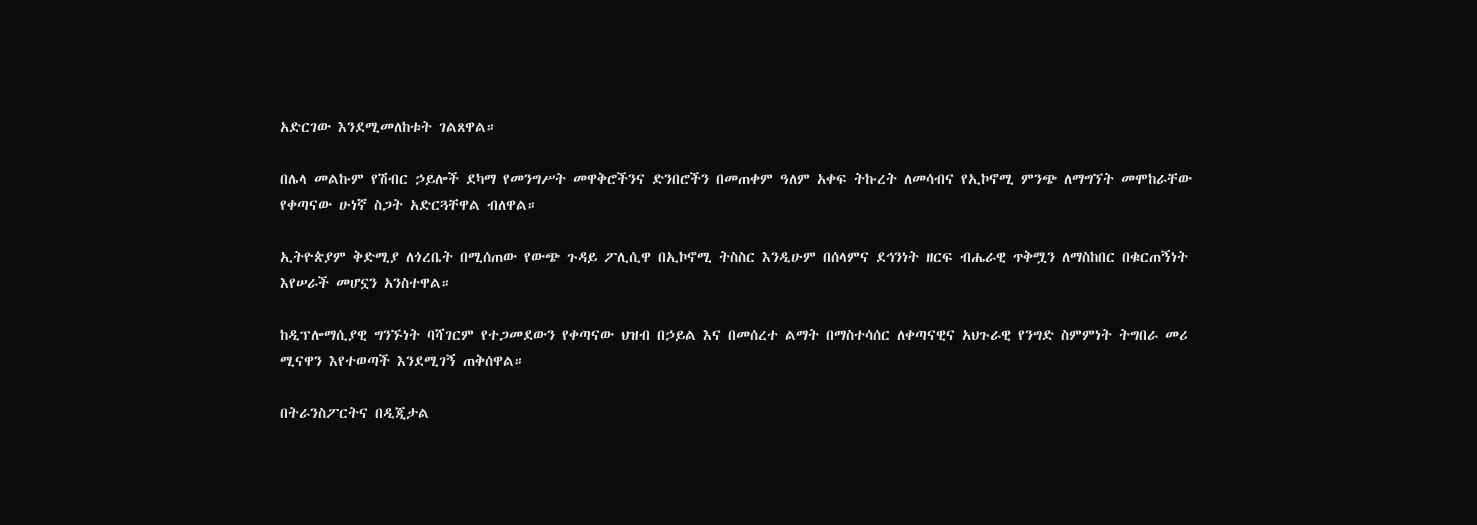አድርገው እንደሚመለከቱት ገልጸዋል።

በሌላ መልኩም የሽብር ኃይሎች ደካማ የመንግሥት መዋቅሮችንና ድንበሮችን በመጠቀም ዓለም አቀፍ ትኩረት ለመሳብና የኢኮኖሚ ምንጭ ለማግኘት መሞከራቸው የቀጣናው ሁነኛ ስጋት አድርጓቸዋል ብለዋል።

ኢትዮጵያም ቅድሚያ ለጎረቤት በሚሰጠው የውጭ ጉዳይ ፖሊሲዋ በኢኮኖሚ ትስስር እንዲሁም በሰላምና ደኅንነት ዘርፍ ብሔራዊ ጥቅሟን ለማስከበር በቁርጠኝነት እየሠራች መሆኗን አንስተዋል።

ከዲፕሎማሲያዊ ግንኙነት ባሻገርም የተጋመደውን የቀጣናው ህዝብ በኃይል እና በመሰረተ ልማት በማስተሳሰር ለቀጣናዊና አህጉራዊ የንግድ ስምምነት ትግበራ መሪ ሚናዋን እየተወጣች እንደሚገኝ ጠቅሰዋል።

በትራንስፖርትና በዲጂታል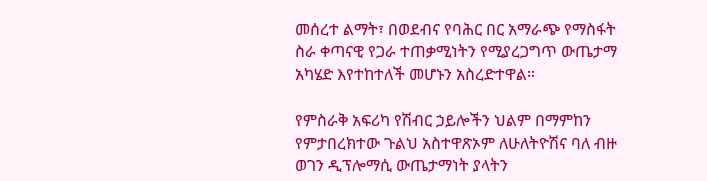መሰረተ ልማት፣ በወደብና የባሕር በር አማራጭ የማስፋት ስራ ቀጣናዊ የጋራ ተጠቃሚነትን የሚያረጋግጥ ውጤታማ አካሄድ እየተከተለች መሆኑን አስረድተዋል።

የምስራቅ አፍሪካ የሽብር ኃይሎችን ህልም በማምከን የምታበረክተው ጉልህ አስተዋጽኦም ለሁለትዮሽና ባለ ብዙ ወገን ዲፕሎማሲ ውጤታማነት ያላትን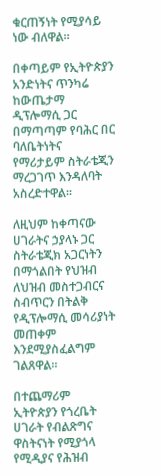ቁርጠኝነት የሚያሳይ ነው ብለዋል።

በቀጣይም የኢትዮጵያን አንድነትና ጥንካሬ ከውጤታማ ዲፕሎማሲ ጋር በማጣጣም የባሕር በር ባለቤትነትና የማሪታይም ስትራቴጂን ማረጋገጥ እንዳለባት አስረድተዋል።

ለዚህም ከቀጣናው ሀገራትና ኃያላኑ ጋር ስትራቴጂክ አጋርነትን በማጎልበት የህዝብ ለህዝብ መስተጋብርና ስብጥርን በትልቅ የዲፕሎማሲ መሳሪያነት መጠቀም እንደሚያስፈልግም ገልጸዋል።

በተጨማሪም ኢትዮጵያን የጎረቤት ሀገራት የብልጽግና ዋስትናነት የሚያጎላ የሚዲያና የሕዝብ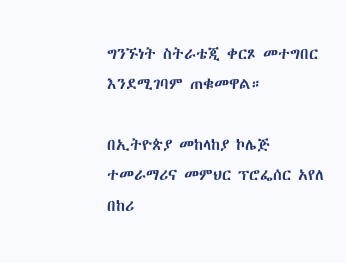ግንኙነት ስትራቴጂ ቀርጾ መተግበር እንደሚገባም ጠቁመዋል።

በኢትዮጵያ መከላከያ ኮሌጅ ተመራማሪና መምህር ፕሮፌሰር አየለ በከሪ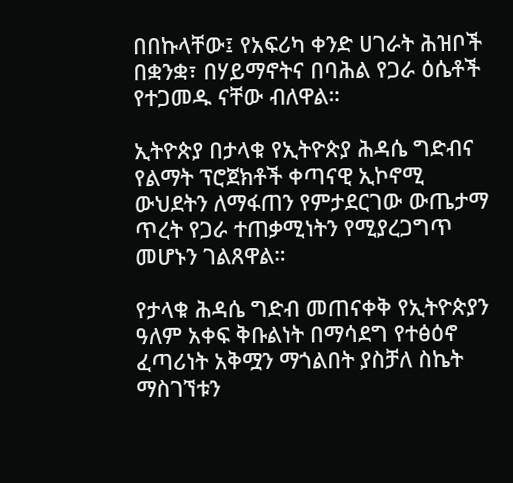በበኩላቸው፤ የአፍሪካ ቀንድ ሀገራት ሕዝቦች በቋንቋ፣ በሃይማኖትና በባሕል የጋራ ዕሴቶች የተጋመዱ ናቸው ብለዋል።

ኢትዮጵያ በታላቁ የኢትዮጵያ ሕዳሴ ግድብና የልማት ፕሮጀክቶች ቀጣናዊ ኢኮኖሚ ውህደትን ለማፋጠን የምታደርገው ውጤታማ ጥረት የጋራ ተጠቃሚነትን የሚያረጋግጥ መሆኑን ገልጸዋል።

የታላቁ ሕዳሴ ግድብ መጠናቀቅ የኢትዮጵያን ዓለም አቀፍ ቅቡልነት በማሳደግ የተፅዕኖ ፈጣሪነት አቅሟን ማጎልበት ያስቻለ ስኬት ማስገኘቱን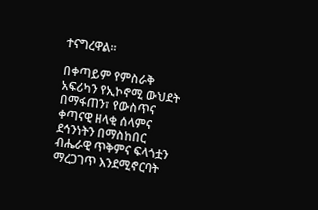ተናግረዋል።

በቀጣይም የምስራቅ አፍሪካን የኢኮኖሚ ውህደት በማፋጠን፣ የውስጥና ቀጣናዊ ዘላቂ ሰላምና ደኅንነትን በማስከበር ብሔራዊ ጥቅምና ፍላጎቷን ማረጋገጥ እንደሚኖርባት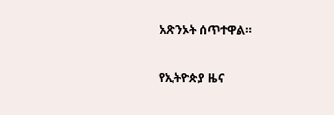አጽንኦት ሰጥተዋል።

የኢትዮጵያ ዜና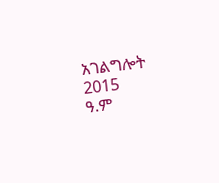አገልግሎት
2015
ዓ.ም